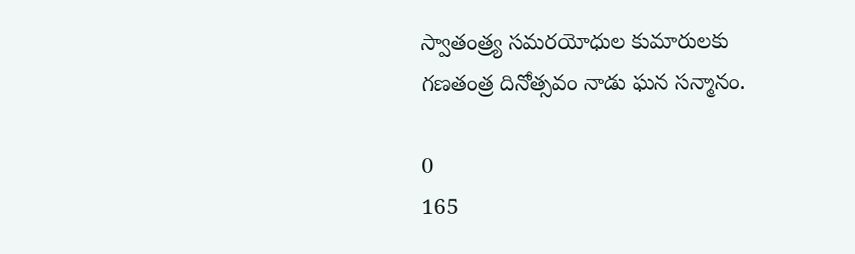స్వాతంత్ర్య సమరయోధుల కుమారులకు గణతంత్ర దినోత్సవం నాడు ఘన సన్మానం.

0
165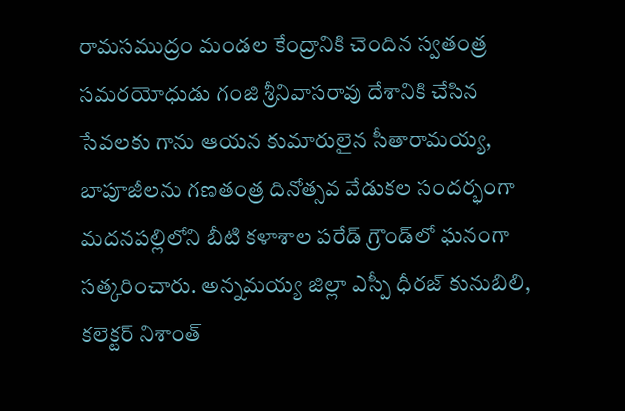రామసముద్రం మండల కేంద్రానికి చెందిన స్వతంత్ర సమరయోధుడు గంజి శ్రీనివాసరావు దేశానికి చేసిన సేవలకు గాను ఆయన కుమారులైన సీతారామయ్య, బాపూజీలను గణతంత్ర దినోత్సవ వేడుకల సందర్భంగా మదనపల్లిలోని బీటి కళాశాల పరేడ్ గ్రౌండ్‌లో ఘనంగా సత్కరించారు. అన్నమయ్య జిల్లా ఎస్పీ ధీరజ్ కునుబిలి, కలెక్టర్ నిశాంత్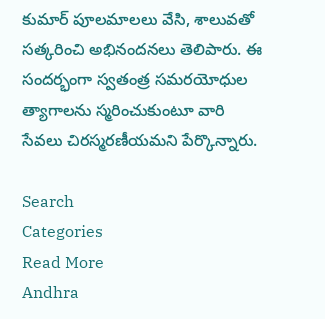కుమార్ పూలమాలలు వేసి, శాలువతో సత్కరించి అభినందనలు తెలిపారు. ఈ సందర్భంగా స్వతంత్ర సమరయోధుల త్యాగాలను స్మరించుకుంటూ వారి సేవలు చిరస్మరణీయమని పేర్కొన్నారు.

Search
Categories
Read More
Andhra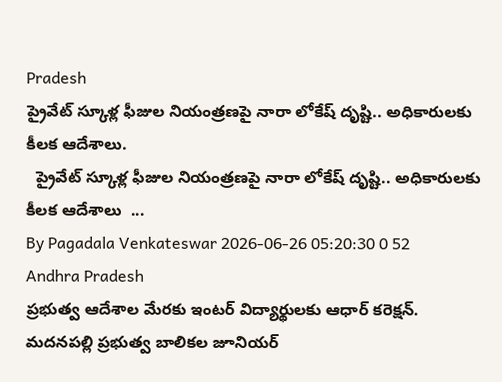Pradesh
ప్రైవేట్ స్కూళ్ల ఫీజుల నియంత్రణపై నారా లోకేష్ దృష్టి.. అధికారులకు కీలక ఆదేశాలు.
  ప్రైవేట్ స్కూళ్ల ఫీజుల నియంత్రణపై నారా లోకేష్ దృష్టి.. అధికారులకు కీలక ఆదేశాలు  ...
By Pagadala Venkateswar 2026-06-26 05:20:30 0 52
Andhra Pradesh
ప్రభుత్వ ఆదేశాల మేరకు ఇంటర్ విద్యార్థులకు ఆధార్ కరెక్షన్.
మదనపల్లి ప్రభుత్వ బాలికల జూనియర్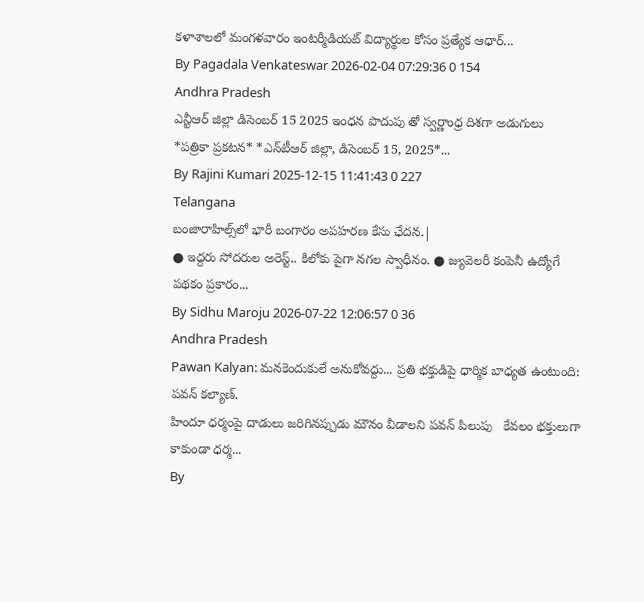కళాశాలలో మంగళవారం ఇంటర్మీడియట్ విద్యార్థుల కోసం ప్రత్యేక ఆధార్...
By Pagadala Venkateswar 2026-02-04 07:29:36 0 154
Andhra Pradesh
ఎన్టీఆర్ జిల్లా డిసెంబర్ 15 2025 ఇంధన పొదుపు తో స్వర్ణాంధ్ర దిశగా అడుగులు
*ప‌త్రికా ప్ర‌క‌ట‌న‌* *ఎన్‌టీఆర్ జిల్లా, డిసెంబర్ 15, 2025*...
By Rajini Kumari 2025-12-15 11:41:43 0 227
Telangana
బంజారాహిల్స్‌లో భారీ బంగారం అపహరణ కేసు ఛేదన.|
● ఇద్దరు సోదరుల అరెస్ట్.. కిలోకు పైగా నగల స్వాధీనం. ● జ్యువెలరీ కంపెనీ ఉద్యోగే పథకం ప్రకారం...
By Sidhu Maroju 2026-07-22 12:06:57 0 36
Andhra Pradesh
Pawan Kalyan: మనకెందుకులే అనుకోవద్దు... ప్రతి భక్తుడిపై ధార్మిక బాధ్యత ఉంటుంది: పవన్ కల్యాణ్.
హిందూ ధర్మంపై దాడులు జరిగినప్పుడు మౌనం వీడాలని పవన్ పిలుపు   కేవలం భక్తులుగా కాకుండా ధర్మ...
By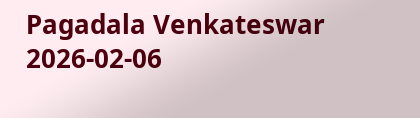Pagadala Venkateswar 2026-02-06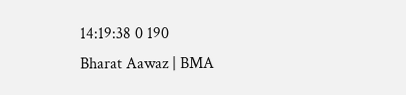14:19:38 0 190
Bharat Aawaz | BMA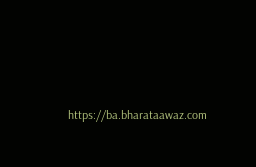https://ba.bharataawaz.com